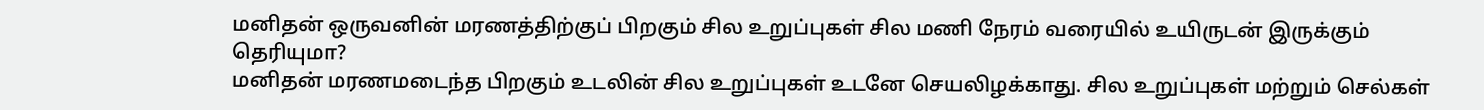மனிதன் ஒருவனின் மரணத்திற்குப் பிறகும் சில உறுப்புகள் சில மணி நேரம் வரையில் உயிருடன் இருக்கும் தெரியுமா?
மனிதன் மரணமடைந்த பிறகும் உடலின் சில உறுப்புகள் உடனே செயலிழக்காது. சில உறுப்புகள் மற்றும் செல்கள்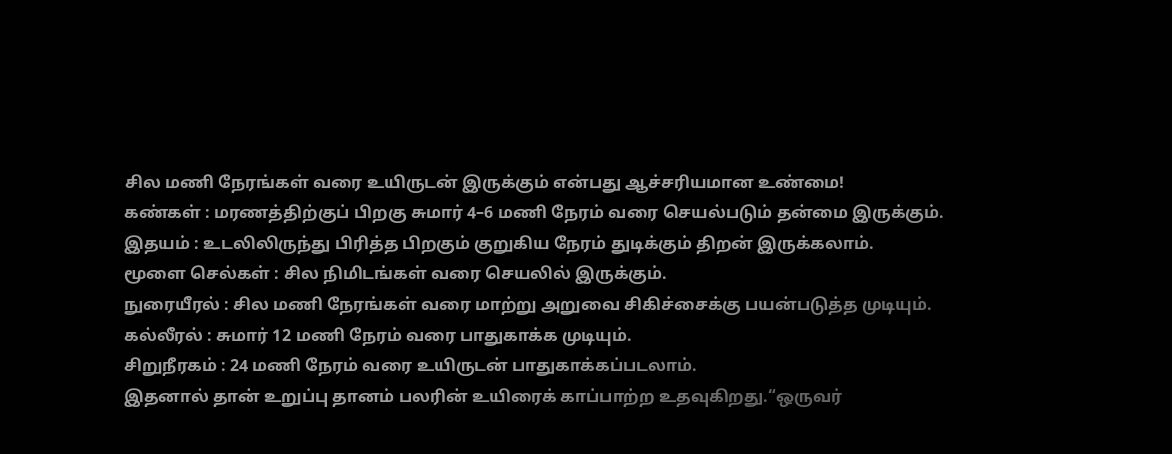சில மணி நேரங்கள் வரை உயிருடன் இருக்கும் என்பது ஆச்சரியமான உண்மை!
கண்கள் : மரணத்திற்குப் பிறகு சுமார் 4–6 மணி நேரம் வரை செயல்படும் தன்மை இருக்கும்.
இதயம் : உடலிலிருந்து பிரித்த பிறகும் குறுகிய நேரம் துடிக்கும் திறன் இருக்கலாம்.
மூளை செல்கள் : சில நிமிடங்கள் வரை செயலில் இருக்கும்.
நுரையீரல் : சில மணி நேரங்கள் வரை மாற்று அறுவை சிகிச்சைக்கு பயன்படுத்த முடியும்.
கல்லீரல் : சுமார் 12 மணி நேரம் வரை பாதுகாக்க முடியும்.
சிறுநீரகம் : 24 மணி நேரம் வரை உயிருடன் பாதுகாக்கப்படலாம்.
இதனால் தான் உறுப்பு தானம் பலரின் உயிரைக் காப்பாற்ற உதவுகிறது.“ஒருவர்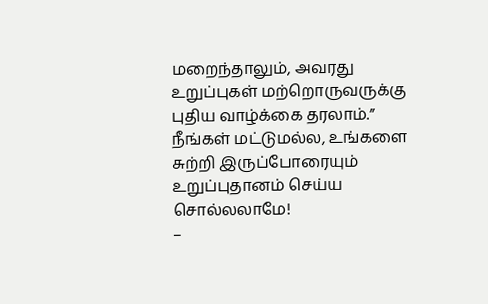மறைந்தாலும், அவரது உறுப்புகள் மற்றொருவருக்கு புதிய வாழ்க்கை தரலாம்.” நீங்கள் மட்டுமல்ல, உங்களை சுற்றி இருப்போரையும் உறுப்புதானம் செய்ய சொல்லலாமே!
–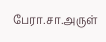பேரா.சா.அருள்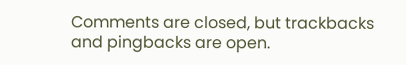Comments are closed, but trackbacks and pingbacks are open.